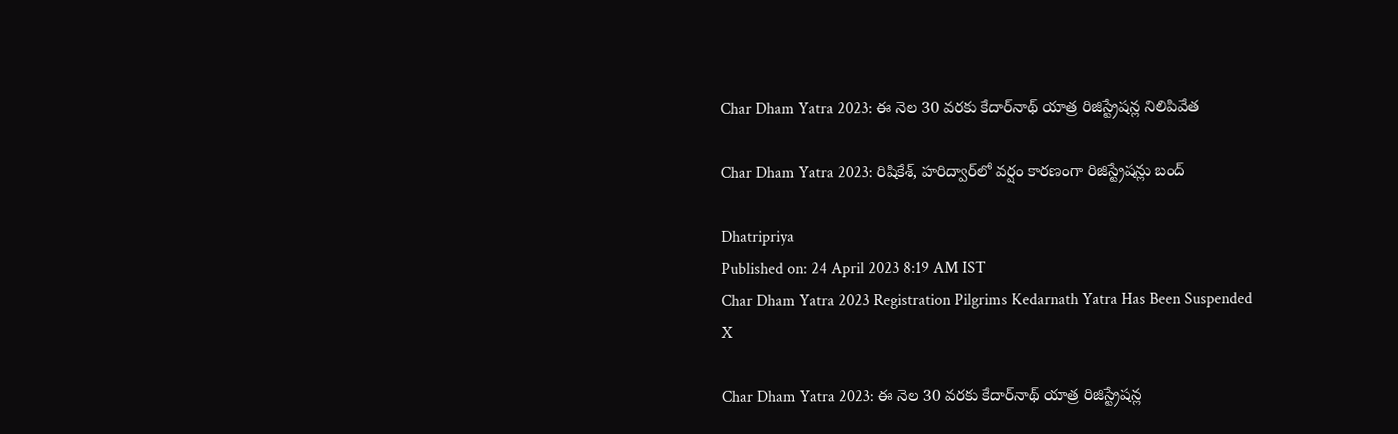Char Dham Yatra 2023: ఈ నెల 30 వరకు కేదార్‌నాథ్ యాత్ర రిజిస్ట్రేషన్ల నిలిపివేత

Char Dham Yatra 2023: రిషికేశ్, హరిద్వార్‌‌లో వర్షం కారణంగా రిజిస్ట్రేషన్లు బంద్

Dhatripriya
Published on: 24 April 2023 8:19 AM IST
Char Dham Yatra 2023 Registration Pilgrims Kedarnath Yatra Has Been Suspended
X

Char Dham Yatra 2023: ఈ నెల 30 వరకు కేదార్‌నాథ్ యాత్ర రిజిస్ట్రేషన్ల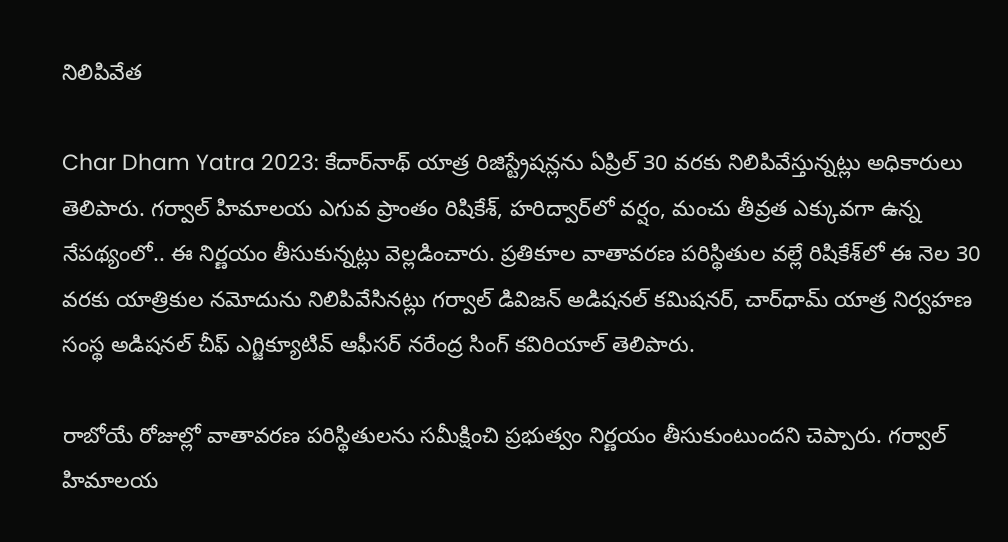నిలిపివేత

Char Dham Yatra 2023: కేదార్‌‌‌‌‌‌‌‌నాథ్‌‌‌‌ యాత్ర రిజిస్ట్రేషన్లను ఏప్రిల్‌‌‌‌ 30 వరకు నిలిపివేస్తున్నట్లు అధికారులు తెలిపారు. గర్వాల్‌‌‌‌ హిమాలయ ఎగువ ప్రాంతం రిషికేశ్‌‌‌‌, హరిద్వార్‌‌‌‌‌‌‌‌లో వర్షం, మంచు తీవ్రత ఎక్కువగా ఉన్న నేపథ్యంలో.. ఈ నిర్ణయం తీసుకున్నట్లు వెల్లడించారు. ప్రతికూల వాతావరణ పరిస్థితుల వల్లే రిషికేశ్‌‌‌‌లో ఈ నెల 30 వరకు యాత్రికుల నమోదును నిలిపివేసినట్లు గర్వాల్‌‌‌‌ డివిజన్‌‌‌‌ అడిషనల్‌‌‌‌ కమిషనర్, చార్‌‌‌‌‌‌‌‌ధామ్‌‌‌‌ యాత్ర నిర్వహణ సంస్థ అడిషనల్‌‌‌‌ చీఫ్‌‌‌‌ ఎగ్జిక్యూటివ్‌‌‌‌ ఆఫీసర్‌‌‌‌‌‌‌‌ నరేంద్ర సింగ్‌‌‌‌ కవిరియాల్‌‌‌‌ తెలిపారు.

రాబోయే రోజుల్లో వాతావరణ పరిస్థితులను సమీక్షించి ప్రభుత్వం నిర్ణయం తీసుకుంటుందని చెప్పారు. గర్వాల్‌‌‌‌ హిమాలయ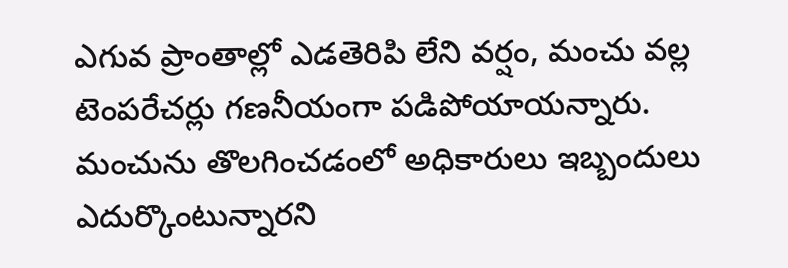ఎగువ ప్రాంతాల్లో ఎడతెరిపి లేని వర్షం, మంచు వల్ల టెంపరేచర్లు గణనీయంగా పడిపోయాయన్నారు. మంచును తొలగించడంలో అధికారులు ఇబ్బందులు ఎదుర్కొంటున్నారని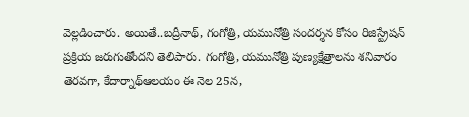వెల్లడించారు. అయితే..బద్రీనాథ్‌‌‌‌, గంగోత్రి, యమునోత్రి సందర్శన కోసం రిజిస్ట్రేషన్‌‌‌‌ ప్రక్రియ జరుగుతోందని తెలిపారు. గంగోత్రి, యమునోత్రి పుణ్యక్షేత్రాలను శనివారం తెరవగా, కేదార్నాథ్ఆలయం ఈ నెల 25న,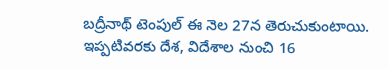బద్రీనాథ్‌‌‌‌ టెంపుల్‌‌‌‌ ఈ నెల 27న తెరుచుకుంటాయి. ఇప్పటివరకు దేశ, విదేశాల నుంచి 16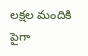లక్షల మందికి పైగా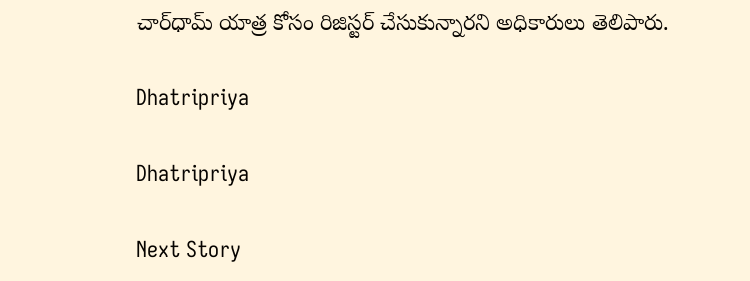చార్‌‌‌‌‌‌‌‌ధామ్‌‌‌‌ యాత్ర కోసం రిజిస్టర్‌‌‌‌‌‌‌‌ చేసుకున్నారని అధికారులు తెలిపారు.

Dhatripriya

Dhatripriya

Next Story